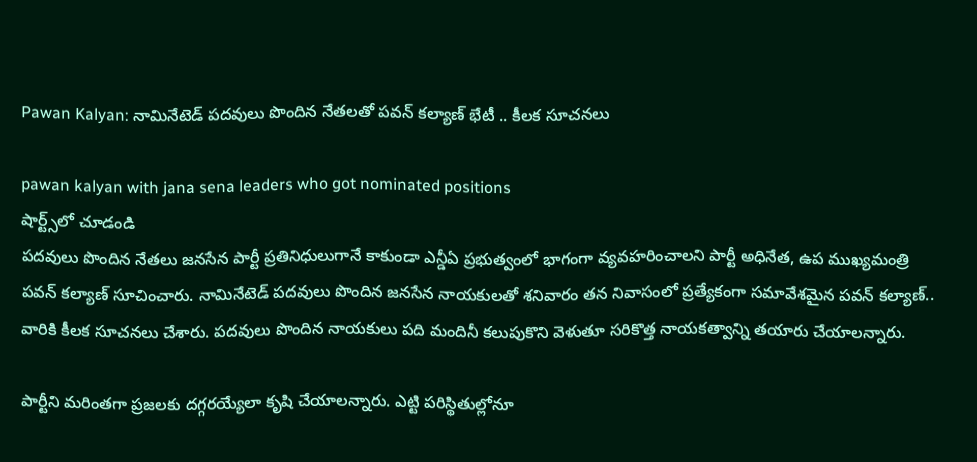Pawan Kalyan: నామినేటెడ్ పదవులు పొందిన నేతలతో పవన్ కల్యాణ్ భేటీ .. కీలక సూచనలు

pawan kalyan with jana sena leaders who got nominated positions
షార్ట్స్‌లో చూడండి
పదవులు పొందిన నేతలు జనసేన పార్టీ ప్రతినిధులుగానే కాకుండా ఎన్డీఏ ప్రభుత్వంలో భాగంగా వ్యవహరించాలని పార్టీ అధినేత, ఉప ముఖ్యమంత్రి పవన్ కల్యాణ్ సూచించారు. నామినేటెడ్ పదవులు పొందిన జనసేన నాయకులతో శనివారం తన నివాసంలో ప్రత్యేకంగా సమావేశమైన పవన్ కల్యాణ్.. వారికి కీలక సూచనలు చేశారు. పదవులు పొందిన నాయకులు పది మందినీ కలుపుకొని వెళుతూ సరికొత్త నాయకత్వాన్ని తయారు చేయాలన్నారు.

పార్టీని మరింతగా ప్రజలకు దగ్గరయ్యేలా కృషి చేయాలన్నారు. ఎట్టి పరిస్థితుల్లోనూ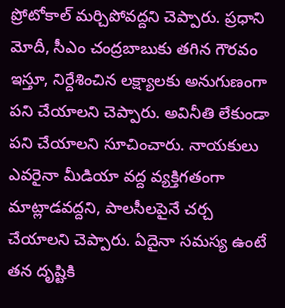ప్రోటోకాల్ మర్చిపోవద్దని చెప్పారు. ప్రధాని మోదీ, సీఎం చంద్రబాబుకు తగిన గౌరవం ఇస్తూ, నిర్దేశించిన లక్ష్యాలకు అనుగుణంగా పని చేయాలని చెప్పారు. అవినీతి లేకుండా పని చేయాలని సూచించారు. నాయకులు ఎవరైనా మీడియా వద్ద వ్యక్తిగతంగా మాట్లాడవద్దని, పాలసీలపైనే చర్చ చేయాలని చెప్పారు. ఏదైనా సమస్య ఉంటే తన దృష్టికి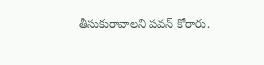తీసుకురావాలని పవన్ కోరారు.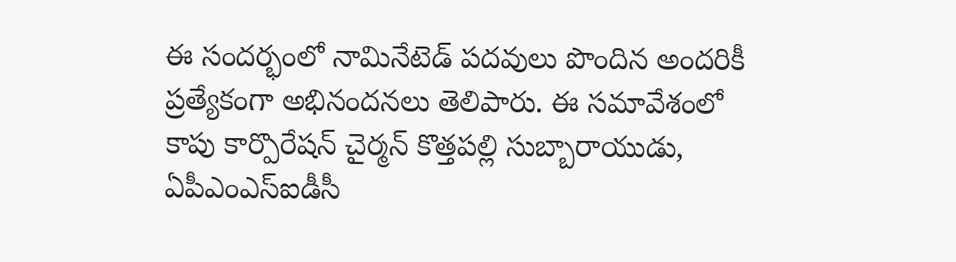ఈ సందర్భంలో నామినేటెడ్ పదవులు పొందిన అందరికీ ప్రత్యేకంగా అభినందనలు తెలిపారు. ఈ సమావేశంలో కాపు కార్పొరేషన్ చైర్మన్ కొత్తపల్లి సుబ్బారాయుడు, ఏపీఎంఎస్ఐడీసీ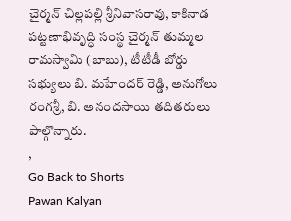చైర్మన్ చిల్లపల్లి శ్రీనివాసరావు, కాకినాడ పట్టణాభివృద్ధి సంస్థ చైర్మన్ తుమ్మల రామస్వామి (బాబు), టీటీడీ బోర్డు సభ్యులు బి. మహేందర్ రెడ్డి, అనుగోలు రంగశ్రీ, బి. అనందసాయి తదితరులు పాల్గొన్నారు.
,
Go Back to Shorts
Pawan Kalyan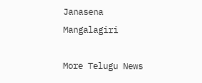Janasena
Mangalagiri

More Telugu News